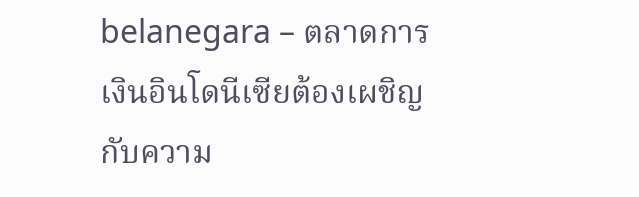belanegara – ตลาดการเงินอินโดนีเซียต้องเผชิญกับความ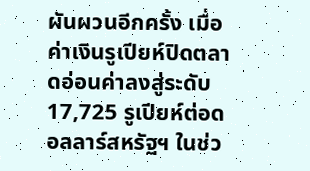ผันผวนอีกครั้ง เมื่อค่าเงินรูเปียห์ปิดตลาดอ่อนค่าลงสู่ระดับ 17,725 รูเปียห์ต่อดอลลาร์สหรัฐฯ ในช่ว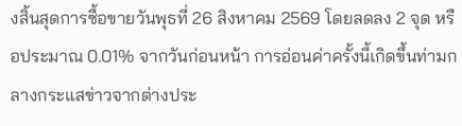งสิ้นสุดการซื้อขายวันพุธที่ 26 สิงหาคม 2569 โดยลดลง 2 จุด หรือประมาณ 0.01% จากวันก่อนหน้า การอ่อนค่าครั้งนี้เกิดขึ้นท่ามกลางกระแสข่าวจากต่างประ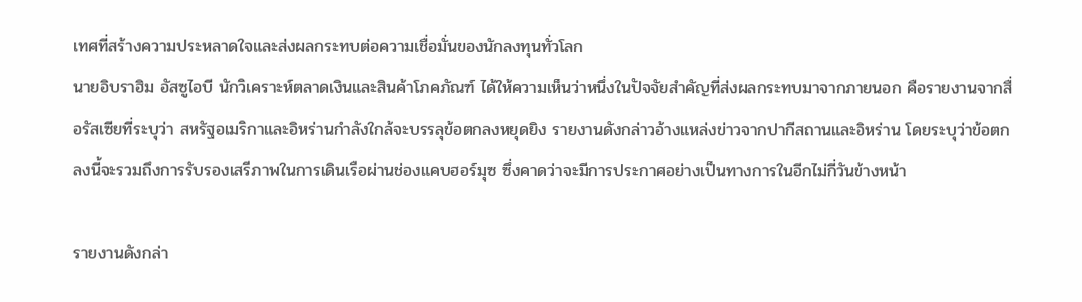เทศที่สร้างความประหลาดใจและส่งผลกระทบต่อความเชื่อมั่นของนักลงทุนทั่วโลก
นายอิบราฮิม อัสซูไอบี นักวิเคราะห์ตลาดเงินและสินค้าโภคภัณฑ์ ได้ให้ความเห็นว่าหนึ่งในปัจจัยสำคัญที่ส่งผลกระทบมาจากภายนอก คือรายงานจากสื่อรัสเซียที่ระบุว่า สหรัฐอเมริกาและอิหร่านกำลังใกล้จะบรรลุข้อตกลงหยุดยิง รายงานดังกล่าวอ้างแหล่งข่าวจากปากีสถานและอิหร่าน โดยระบุว่าข้อตกลงนี้จะรวมถึงการรับรองเสรีภาพในการเดินเรือผ่านช่องแคบฮอร์มุซ ซึ่งคาดว่าจะมีการประกาศอย่างเป็นทางการในอีกไม่กี่วันข้างหน้า

รายงานดังกล่า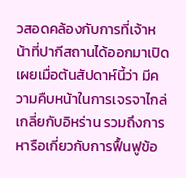วสอดคล้องกับการที่เจ้าหน้าที่ปากีสถานได้ออกมาเปิดเผยเมื่อต้นสัปดาห์นี้ว่า มีความคืบหน้าในการเจรจาไกล่เกลี่ยกับอิหร่าน รวมถึงการหารือเกี่ยวกับการฟื้นฟูข้อ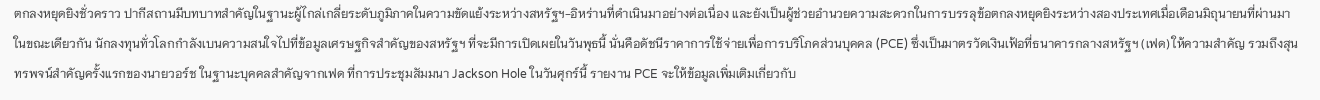ตกลงหยุดยิงชั่วคราว ปากีสถานมีบทบาทสำคัญในฐานะผู้ไกล่เกลี่ยระดับภูมิภาคในความขัดแย้งระหว่างสหรัฐฯ-อิหร่านที่ดำเนินมาอย่างต่อเนื่อง และยังเป็นผู้ช่วยอำนวยความสะดวกในการบรรลุข้อตกลงหยุดยิงระหว่างสองประเทศเมื่อเดือนมิถุนายนที่ผ่านมา
ในขณะเดียวกัน นักลงทุนทั่วโลกกำลังเบนความสนใจไปที่ข้อมูลเศรษฐกิจสำคัญของสหรัฐฯ ที่จะมีการเปิดเผยในวันพุธนี้ นั่นคือดัชนีราคาการใช้จ่ายเพื่อการบริโภคส่วนบุคคล (PCE) ซึ่งเป็นมาตรวัดเงินเฟ้อที่ธนาคารกลางสหรัฐฯ (เฟด) ให้ความสำคัญ รวมถึงสุนทรพจน์สำคัญครั้งแรกของนายวอร์ช ในฐานะบุคคลสำคัญจากเฟด ที่การประชุมสัมมนา Jackson Hole ในวันศุกร์นี้ รายงาน PCE จะให้ข้อมูลเพิ่มเติมเกี่ยวกับ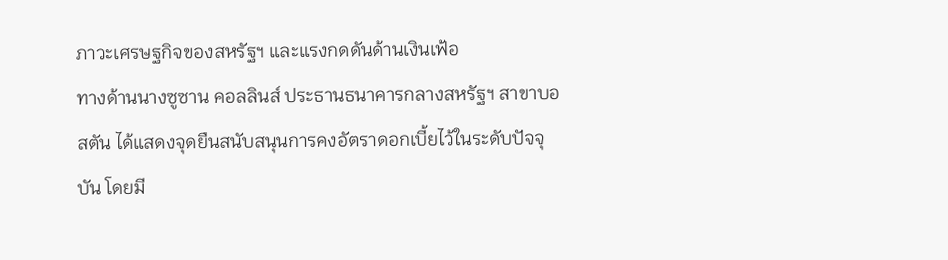ภาวะเศรษฐกิจของสหรัฐฯ และแรงกดดันด้านเงินเฟ้อ
ทางด้านนางซูซาน คอลลินส์ ประธานธนาคารกลางสหรัฐฯ สาขาบอสตัน ได้แสดงจุดยืนสนับสนุนการคงอัตราดอกเบี้ยไว้ในระดับปัจจุบัน โดยมี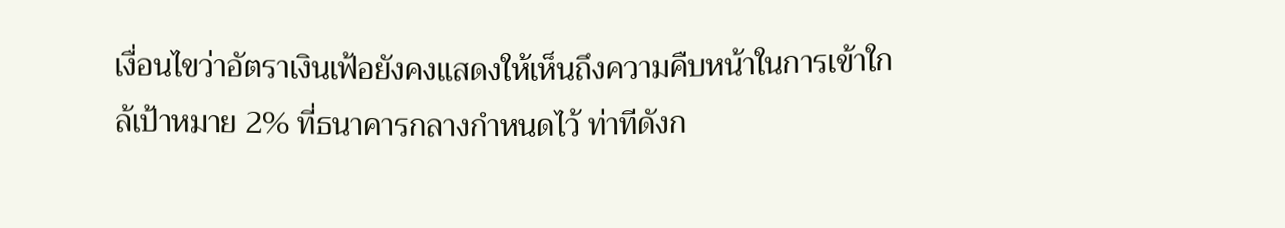เงื่อนไขว่าอัตราเงินเฟ้อยังคงแสดงให้เห็นถึงความคืบหน้าในการเข้าใกล้เป้าหมาย 2% ที่ธนาคารกลางกำหนดไว้ ท่าทีดังก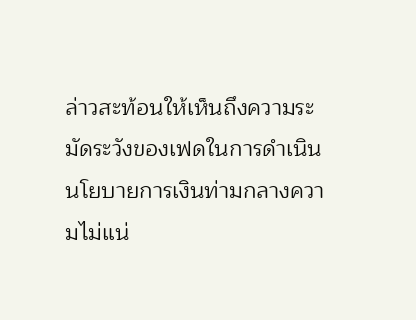ล่าวสะท้อนให้เห็นถึงความระมัดระวังของเฟดในการดำเนินนโยบายการเงินท่ามกลางความไม่แน่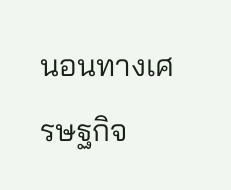นอนทางเศรษฐกิจ